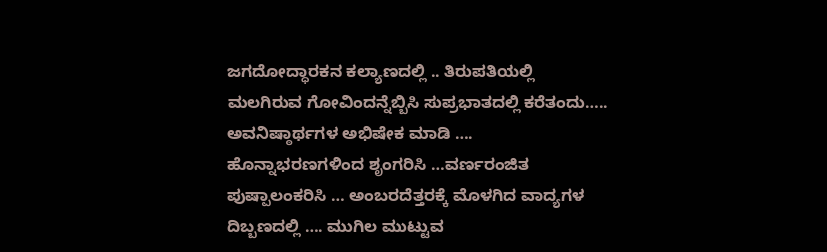ಜಗದೋದ್ಧಾರಕನ ಕಲ್ಯಾಣದಲ್ಲಿ .. ತಿರುಪತಿಯಲ್ಲಿ ಮಲಗಿರುವ ಗೋವಿಂದನ್ನೆಬ್ಬಿಸಿ ಸುಪ್ರಭಾತದಲ್ಲಿ ಕರೆತಂದು….. ಅವನಿಷ್ಠಾರ್ಥಗಳ ಅಭಿಷೇಕ ಮಾಡಿ ….
ಹೊನ್ನಾಭರಣಗಳಿಂದ ಶೃಂಗರಿಸಿ …ವರ್ಣರಂಜಿತ ಪುಷ್ಪಾಲಂಕರಿಸಿ … ಅಂಬರದೆತ್ತರಕ್ಕೆ ಮೊಳಗಿದ ವಾದ್ಯಗಳ ದಿಬ್ಬಣದಲ್ಲಿ …. ಮುಗಿಲ ಮುಟ್ಟುವ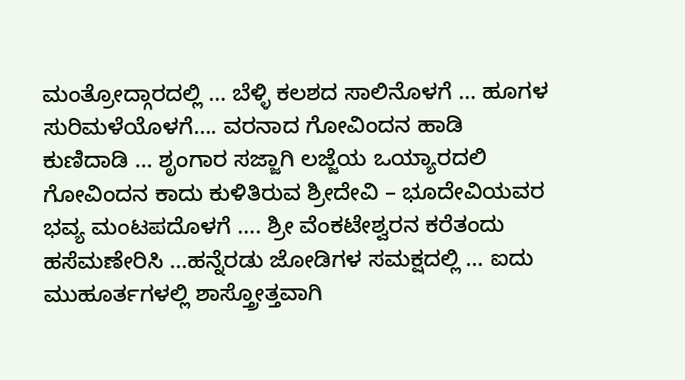ಮಂತ್ರೋದ್ಗಾರದಲ್ಲಿ … ಬೆಳ್ಳಿ ಕಲಶದ ಸಾಲಿನೊಳಗೆ … ಹೂಗಳ ಸುರಿಮಳೆಯೊಳಗೆ…. ವರನಾದ ಗೋವಿಂದನ ಹಾಡಿ ಕುಣಿದಾಡಿ … ಶೃಂಗಾರ ಸಜ್ಜಾಗಿ ಲಜ್ಜೆಯ ಒಯ್ಯಾರದಲಿ ಗೋವಿಂದನ ಕಾದು ಕುಳಿತಿರುವ ಶ್ರೀದೇವಿ – ಭೂದೇವಿಯವರ ಭವ್ಯ ಮಂಟಪದೊಳಗೆ …. ಶ್ರೀ ವೆಂಕಟೇಶ್ವರನ ಕರೆತಂದು ಹಸೆಮಣೇರಿಸಿ …ಹನ್ನೆರಡು ಜೋಡಿಗಳ ಸಮಕ್ಷದಲ್ಲಿ … ಐದು ಮುಹೂರ್ತಗಳಲ್ಲಿ ಶಾಸ್ತ್ರೋತ್ತವಾಗಿ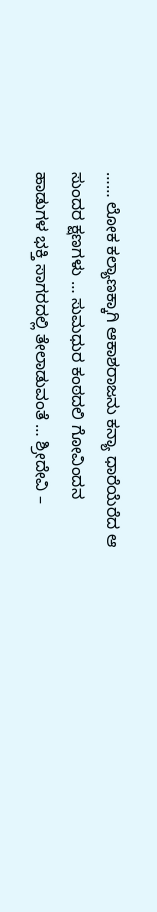…… ಲೋಕ ಕಲ್ಯಾಣಕ್ಕಾಗಿ ಆಕಾಶರಾಜನು ಕನ್ಯಾ ಧಾರೆಯೆರೆದ ಆ ಸುಂದರ ಕ್ಷಣಗಳು … ಸುಮಧುರ ಕಂಠದಲಿ ಗೋವಿಂದನ ಹಾಡುಗಳ ಭಕ್ತಿ ಸಾಗರದಲ್ಲಿ ತೇಲಾಡುವಂತೆ … ಶ್ರೀದೇವಿ –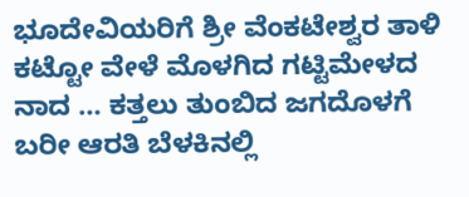ಭೂದೇವಿಯರಿಗೆ ಶ್ರೀ ವೆಂಕಟೇಶ್ವರ ತಾಳಿ ಕಟ್ಟೋ ವೇಳೆ ಮೊಳಗಿದ ಗಟ್ಟಿಮೇಳದ ನಾದ … ಕತ್ತಲು ತುಂಬಿದ ಜಗದೊಳಗೆ ಬರೀ ಆರತಿ ಬೆಳಕಿನಲ್ಲಿ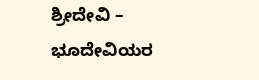ಶ್ರೀದೇವಿ – ಭೂದೇವಿಯರ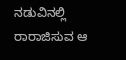ನಡುವಿನಲ್ಲಿ ರಾರಾಜಿಸುವ ಆ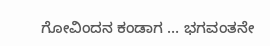ಗೋವಿಂದನ ಕಂಡಾಗ … ಭಗವಂತನೇ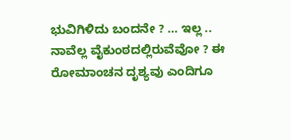ಭುವಿಗಿಳಿದು ಬಂದನೇ ? … ಇಲ್ಲ .. ನಾವೆಲ್ಲ ವೈಕುಂಠದಲ್ಲಿರುವೆವೋ ? ಈ ರೋಮಾಂಚನ ದೃಶ್ಯವು ಎಂದಿಗೂ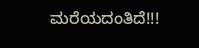ಮರೆಯದಂತಿದೆ!!!